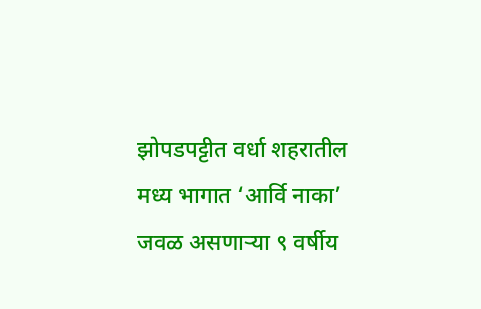झोपडपट्टीत वर्धा शहरातील मध्य भागात ‘आर्वि नाका’ जवळ असणाऱ्या ९ वर्षीय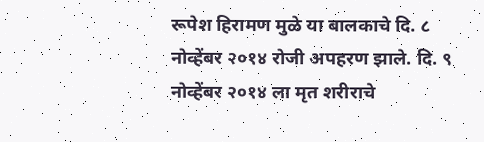रूपेश हिरामण मुळे या बालकाचे दि. ८ नोव्हेंबर २०१४ रोजी अपहरण झाले. दि. ९ नोव्हेंबर २०१४ ला मृत शरीराचे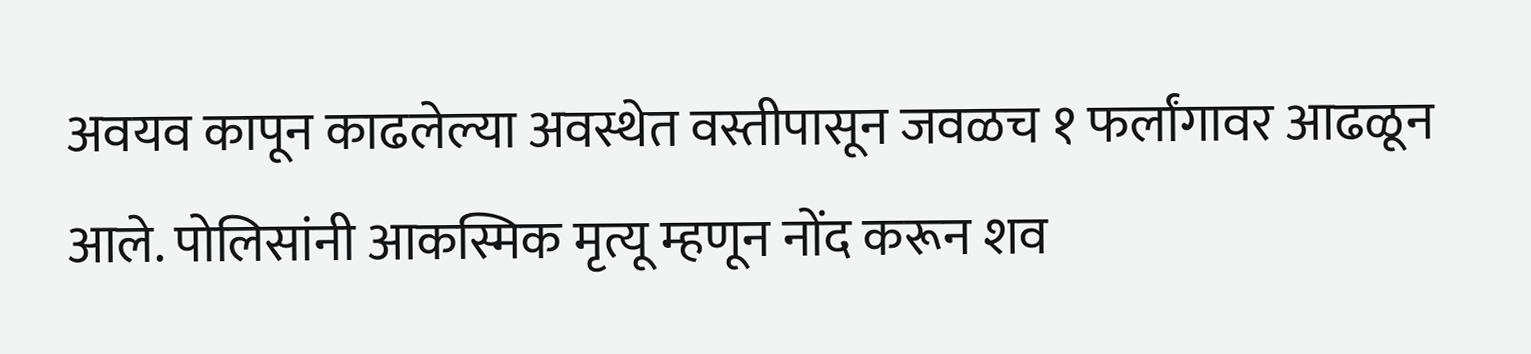अवयव कापून काढलेल्या अवस्थेत वस्तीपासून जवळच १ फर्लांगावर आढळून आले. पोलिसांनी आकस्मिक मृत्यू म्हणून नोंद करून शव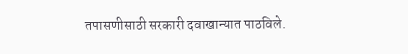तपासणीसाठी सरकारी दवाखान्यात पाठविले.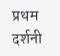प्रथम दर्शनी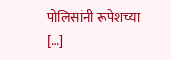पोलिसांनी रूपेशच्या […]